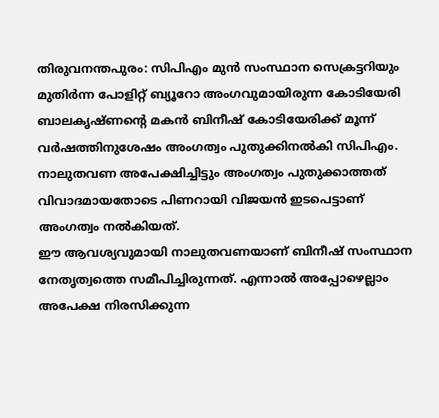തിരുവനന്തപുരം: സിപിഎം മുൻ സംസ്ഥാന സെക്രട്ടറിയും മുതിർന്ന പോളിറ്റ് ബ്യൂറോ അംഗവുമായിരുന്ന കോടിയേരി ബാലകൃഷ്ണന്റെ മകൻ ബിനീഷ് കോടിയേരിക്ക് മൂന്ന് വർഷത്തിനുശേഷം അംഗത്വം പുതുക്കിനൽകി സിപിഎം. നാലുതവണ അപേക്ഷിച്ചിട്ടും അംഗത്വം പുതുക്കാത്തത് വിവാദമായതോടെ പിണറായി വിജയൻ ഇടപെട്ടാണ് അംഗത്വം നൽകിയത്.
ഈ ആവശ്യവുമായി നാലുതവണയാണ് ബിനീഷ് സംസ്ഥാന നേതൃത്വത്തെ സമീപിച്ചിരുന്നത്. എന്നാൽ അപ്പോഴെല്ലാം അപേക്ഷ നിരസിക്കുന്ന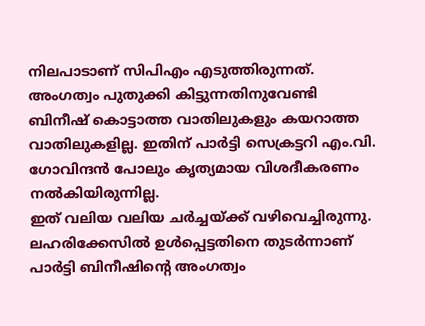നിലപാടാണ് സിപിഎം എടുത്തിരുന്നത്. അംഗത്വം പുതുക്കി കിട്ടുന്നതിനുവേണ്ടി ബിനീഷ് കൊട്ടാത്ത വാതിലുകളും കയറാത്ത വാതിലുകളില്ല. ഇതിന് പാർട്ടി സെക്രട്ടറി എം.വി. ഗോവിന്ദൻ പോലും കൃത്യമായ വിശദീകരണം നൽകിയിരുന്നില്ല.
ഇത് വലിയ വലിയ ചർച്ചയ്ക്ക് വഴിവെച്ചിരുന്നു. ലഹരിക്കേസിൽ ഉൾപ്പെട്ടതിനെ തുടർന്നാണ് പാർട്ടി ബിനീഷിന്റെ അംഗത്വം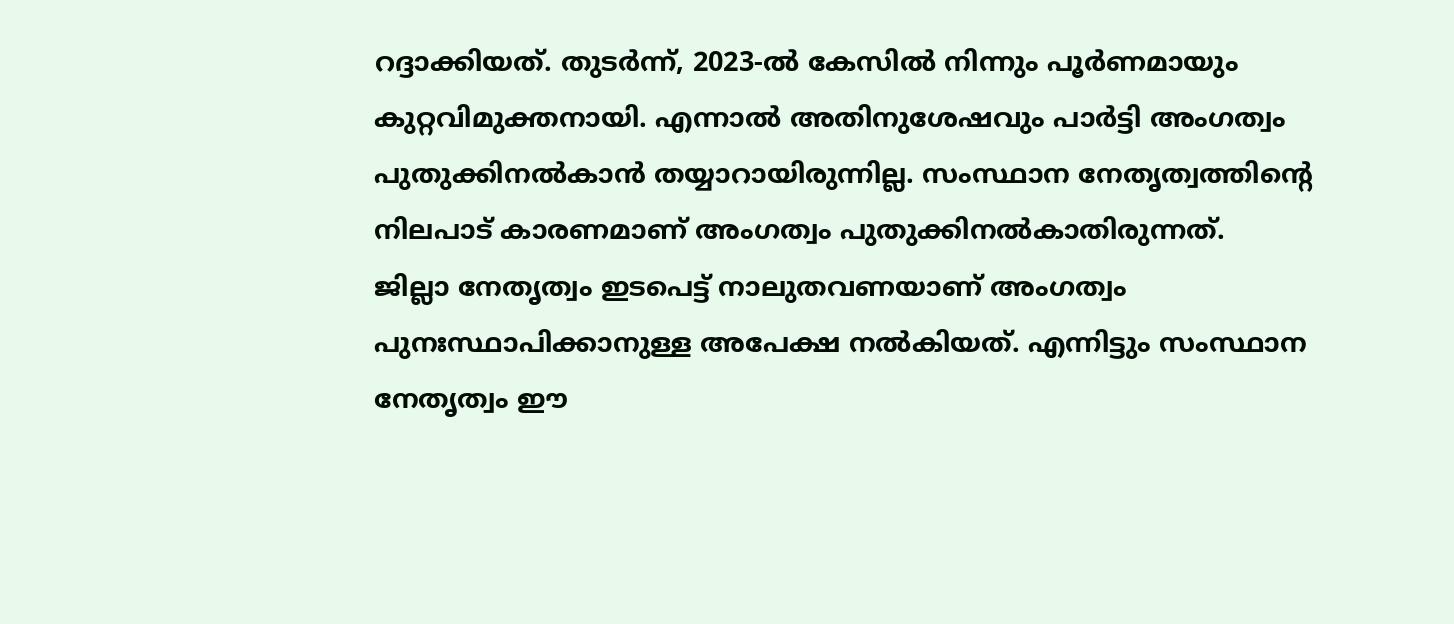റദ്ദാക്കിയത്. തുടർന്ന്, 2023-ൽ കേസിൽ നിന്നും പൂർണമായും കുറ്റവിമുക്തനായി. എന്നാൽ അതിനുശേഷവും പാർട്ടി അംഗത്വം പുതുക്കിനൽകാൻ തയ്യാറായിരുന്നില്ല. സംസ്ഥാന നേതൃത്വത്തിന്റെ നിലപാട് കാരണമാണ് അംഗത്വം പുതുക്കിനൽകാതിരുന്നത്.
ജില്ലാ നേതൃത്വം ഇടപെട്ട് നാലുതവണയാണ് അംഗത്വം പുനഃസ്ഥാപിക്കാനുള്ള അപേക്ഷ നൽകിയത്. എന്നിട്ടും സംസ്ഥാന നേതൃത്വം ഈ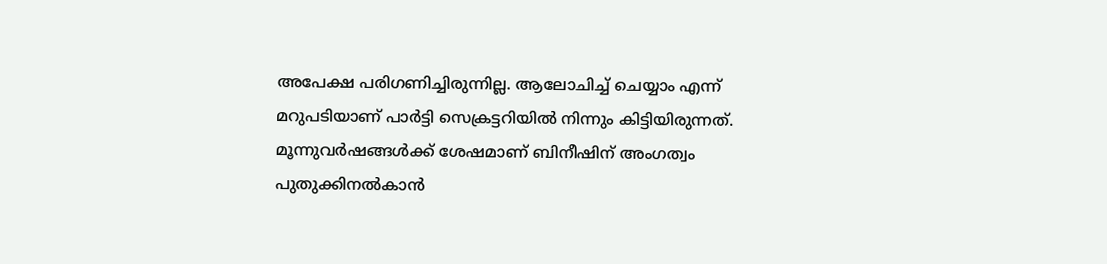അപേക്ഷ പരിഗണിച്ചിരുന്നില്ല. ആലോചിച്ച് ചെയ്യാം എന്ന് മറുപടിയാണ് പാർട്ടി സെക്രട്ടറിയിൽ നിന്നും കിട്ടിയിരുന്നത്. മൂന്നുവർഷങ്ങൾക്ക് ശേഷമാണ് ബിനീഷിന് അംഗത്വം പുതുക്കിനൽകാൻ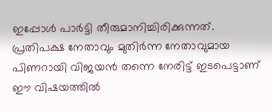ഇപ്പോൾ പാർട്ടി തീരുമാനിച്ചിരിക്കുന്നത്.
പ്രതിപക്ഷ നേതാവും മുതിർന്ന നേതാവുമായ പിണറായി വിജയൻ തന്നെ നേരിട്ട് ഇടപെട്ടാണ് ഈ വിഷയത്തിൽ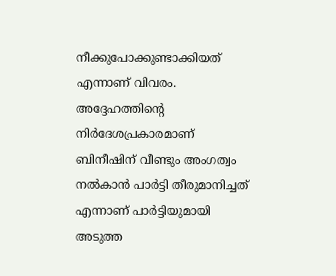നീക്കുപോക്കുണ്ടാക്കിയത് എന്നാണ് വിവരം. അദ്ദേഹത്തിന്റെ നിർദേശപ്രകാരമാണ് ബിനീഷിന് വീണ്ടും അംഗത്വം നൽകാൻ പാർട്ടി തീരുമാനിച്ചത് എന്നാണ് പാർട്ടിയുമായി അടുത്ത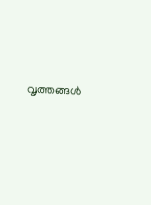വൃത്തങ്ങൾ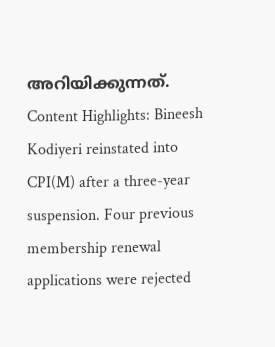അറിയിക്കുന്നത്.
Content Highlights: Bineesh Kodiyeri reinstated into CPI(M) after a three-year suspension. Four previous membership renewal applications were rejected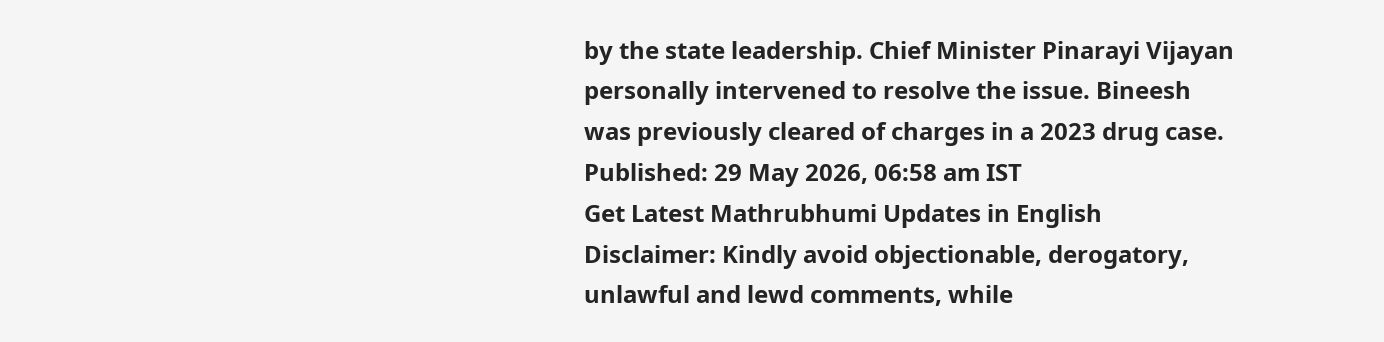by the state leadership. Chief Minister Pinarayi Vijayan personally intervened to resolve the issue. Bineesh was previously cleared of charges in a 2023 drug case.
Published: 29 May 2026, 06:58 am IST
Get Latest Mathrubhumi Updates in English
Disclaimer: Kindly avoid objectionable, derogatory, unlawful and lewd comments, while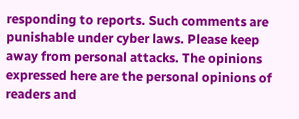responding to reports. Such comments are punishable under cyber laws. Please keep away from personal attacks. The opinions expressed here are the personal opinions of readers and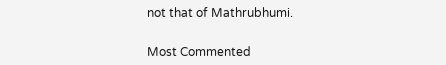not that of Mathrubhumi.


Most Commented